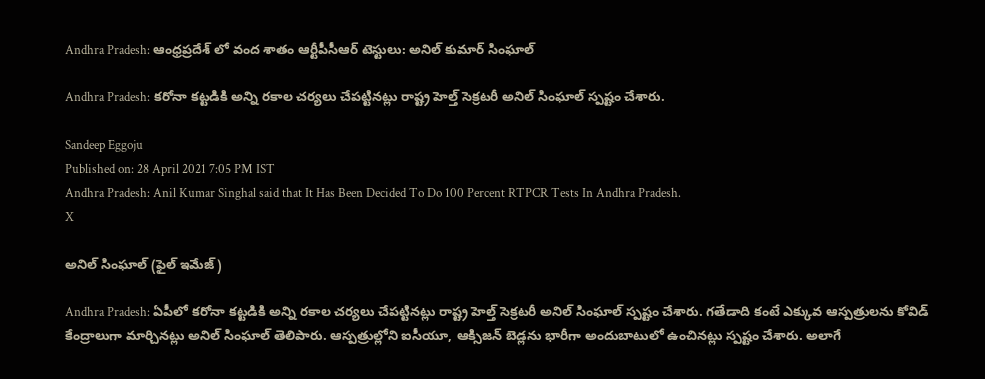Andhra Pradesh: ఆంధ్రప్రదేశ్ లో వంద శాతం ఆర్టీపీసీఆర్‌ టెస్టులు: అనిల్‌ కుమార్‌ సింఘాల్‌

Andhra Pradesh: కరోనా కట్టడికి అన్ని రకాల చర్యలు చేపట్టినట్లు రాష్ట్ర హెల్త్ సెక్రటరీ అనిల్ సింఘాల్ స్పష్టం చేశారు.

Sandeep Eggoju
Published on: 28 April 2021 7:05 PM IST
Andhra Pradesh: Anil Kumar Singhal said that It Has Been Decided To Do 100 Percent RTPCR Tests In Andhra Pradesh.
X

అనిల్ సింఘాల్ (ఫైల్ ఇమేజ్)

Andhra Pradesh: ఏపీలో కరోనా కట్టడికి అన్ని రకాల చర్యలు చేపట్టినట్లు రాష్ట్ర హెల్త్ సెక్రటరీ అనిల్ సింఘాల్ స్పష్టం చేశారు. గతేడాది కంటే ఎక్కువ ఆస్పత్రులను కోవిడ్ కేంద్రాలుగా మార్చినట్లు అనిల్ సింఘాల్ తెలిపారు. ఆస్పత్రుల్లోని ఐసీయూ, ఆక్సిజన్ బెడ్లను భారీగా అందుబాటులో ఉంచినట్లు స్పష్టం చేశారు. అలాగే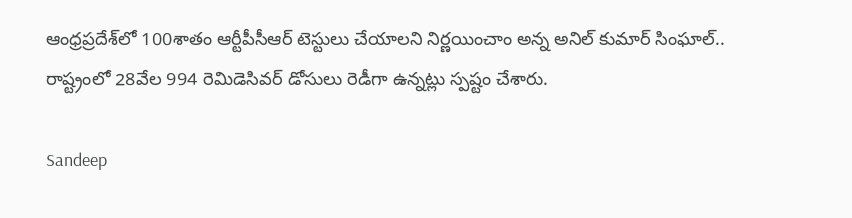ఆంధ్రప్రదేశ్‌లో 100శాతం ఆర్టీపీసీఆర్ టెస్టులు చేయాలని నిర్ణయించాం అన్న అనిల్ కుమార్ సింఘాల్.. రాష్ట్రంలో 28వేల 994 రెమిడెసివర్‌ డోసులు రెడీగా ఉన్నట్లు స్పష్టం చేశారు.

Sandeep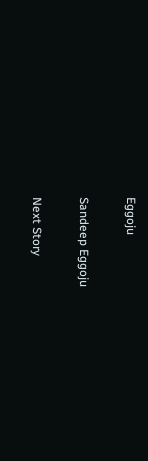Eggoju

Sandeep Eggoju

Next Story